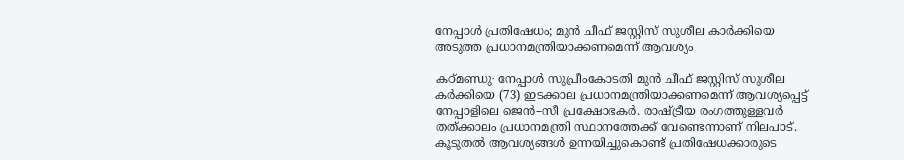നേപ്പാള്‍ പ്രതിഷേധം; മുൻ ചീഫ് ജസ്റ്റിസ് സുശീല കാര്‍ക്കിയെ അടുത്ത പ്രധാനമന്ത്രിയാക്കണമെന്ന് ആവശ്യം

കഠ്മണ്ഡു∙ നേപ്പാള്‍ സുപ്രീംകോടതി മുൻ ചീഫ് ജസ്റ്റിസ് സുശീല കർക്കിയെ (73) ഇടക്കാല പ്രധാനമന്ത്രിയാക്കണമെന്ന് ആവശ്യപ്പെട്ട് നേപ്പാളിലെ ജെൻ–സീ പ്രക്ഷോഭകർ. രാഷ്ട്രീയ രംഗത്തുള്ളവർ തത്ക്കാലം പ്രധാനമന്ത്രി സ്ഥാനത്തേക്ക് വേണ്ടെന്നാണ് നിലപാട്. കൂടുതൽ ആവശ്യങ്ങൾ ഉന്നയിച്ചുകൊണ്ട് പ്രതിഷേധക്കാരുടെ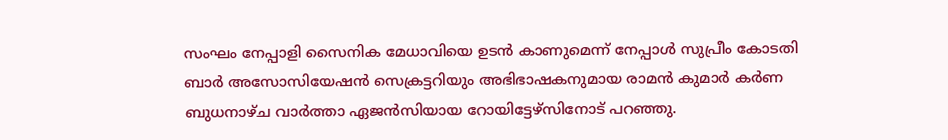സംഘം നേപ്പാളി സൈനിക മേധാവിയെ ഉടൻ കാണുമെന്ന് നേപ്പാള്‍ സുപ്രീം കോടതി ബാർ അസോസിയേഷൻ സെക്രട്ടറിയും അഭിഭാഷകനുമായ രാമൻ കുമാർ കർണ ബുധനാഴ്ച വാർത്താ ഏജൻസിയായ റോയിട്ടേഴ്‌സിനോട് പറഞ്ഞു.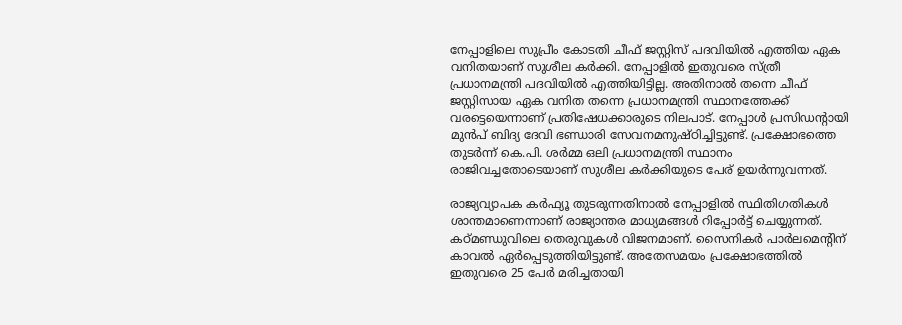നേപ്പാളിലെ സുപ്രീം കോടതി ചീഫ് ജസ്റ്റിസ് പദവിയിൽ എത്തിയ ഏക വനിതയാണ് സുശീല കർക്കി. നേപ്പാളിൽ ഇതുവരെ സ്ത്രീ പ്രധാനമന്ത്രി പദവിയിൽ എത്തിയിട്ടില്ല. അതിനാൽ തന്നെ ചീഫ് ജസ്റ്റിസായ ഏക വനിത തന്നെ പ്രധാനമന്ത്രി സ്ഥാനത്തേക്ക് വരട്ടെയെന്നാണ് പ്രതിഷേധക്കാരുടെ നിലപാട്. നേപ്പാൾ പ്രസിഡന്റായി മുൻപ് ബിദ്യ ദേവി ഭണ്ഡാരി സേവനമനുഷ്ഠിച്ചിട്ടുണ്ട്. പ്രക്ഷോഭത്തെ തുടർന്ന് കെ.പി. ശർമ്മ ഒലി പ്രധാനമന്ത്രി സ്ഥാനം രാജിവച്ചതോടെയാണ് സുശീല കർക്കിയുടെ പേര് ഉയർന്നുവന്നത്.

രാജ്യവ്യാപക കർഫ്യൂ തുടരുന്നതിനാൽ നേപ്പാളിൽ സ്ഥിതിഗതികൾ ശാന്തമാണെന്നാണ് രാജ്യാന്തര മാധ്യമങ്ങൾ റിപ്പോർട്ട് ചെയ്യുന്നത്. കഠ്മണ്ഡുവിലെ തെരുവുകൾ വിജനമാണ്. സൈനികർ പാർലമെന്റിന് കാവൽ ഏർപ്പെടുത്തിയിട്ടുണ്ട്. അതേസമയം പ്രക്ഷോഭത്തിൽ ഇതുവരെ 25 പേർ മരിച്ചതായി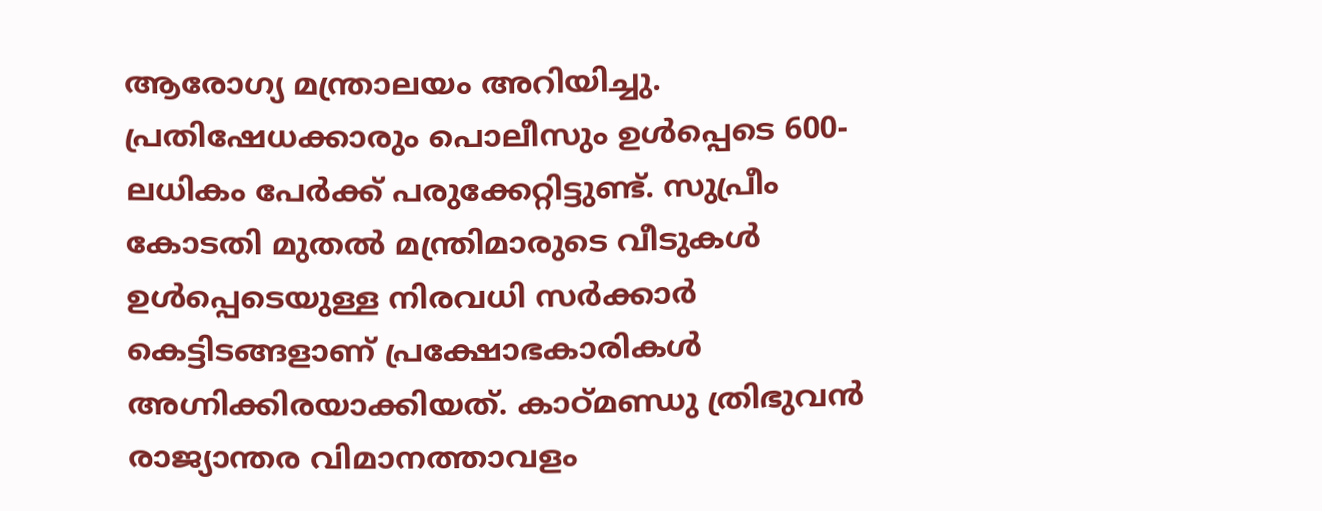ആരോഗ്യ മന്ത്രാലയം അറിയിച്ചു. പ്രതിഷേധക്കാരും പൊലീസും ഉൾപ്പെടെ 600-ലധികം പേർക്ക് പരുക്കേറ്റിട്ടുണ്ട്. സുപ്രീം കോടതി മുതൽ മന്ത്രിമാരുടെ വീടുകൾ ഉൾപ്പെടെയുള്ള നിരവധി സർക്കാർ കെട്ടിടങ്ങളാണ് പ്രക്ഷോഭകാരികൾ അഗ്നിക്കിരയാക്കിയത്. കാഠ്മണ്ഡു ത്രിഭുവൻ രാജ്യാന്തര വിമാനത്താവളം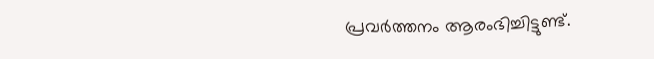പ്രവർത്തനം ആരംഭിച്ചിട്ടുണ്ട്.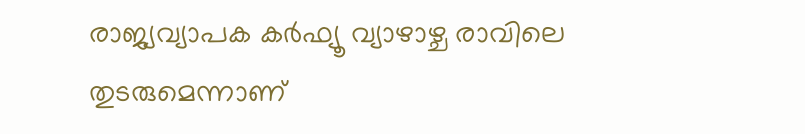രാജ്യവ്യാപക കർഫ്യൂ വ്യാഴാഴ്ച രാവിലെ തുടരുമെന്നാണ്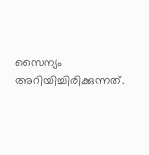സൈന്യം അറിയിച്ചിരിക്കുന്നത്.